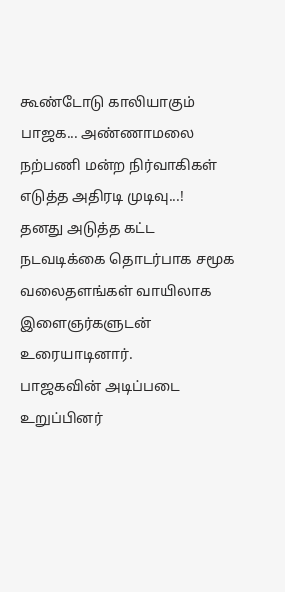கூண்டோடு காலியாகும் பாஜக... அண்ணாமலை நற்பணி மன்ற நிர்வாகிகள் எடுத்த அதிரடி முடிவு...!
தனது அடுத்த கட்ட நடவடிக்கை தொடர்பாக சமூக வலைதளங்கள் வாயிலாக இளைஞர்களுடன் உரையாடினார்.
பாஜகவின் அடிப்படை உறுப்பினர்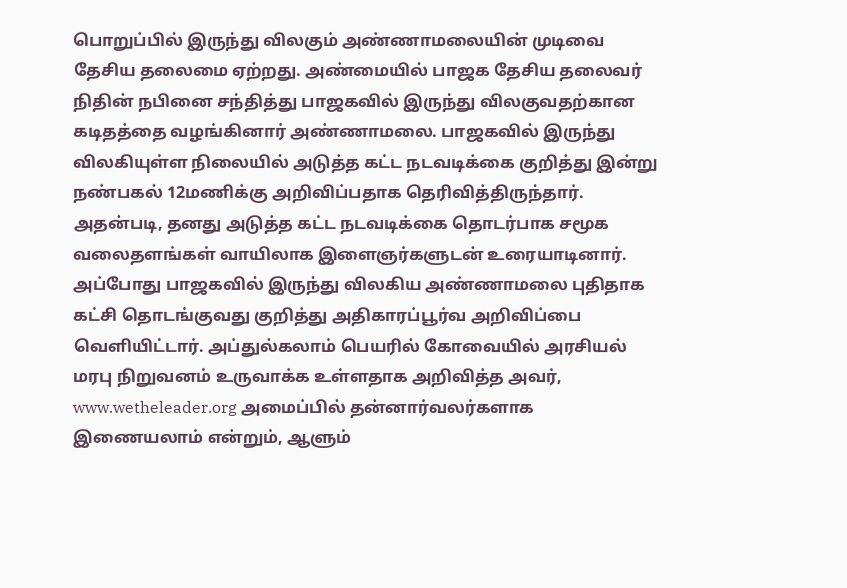பொறுப்பில் இருந்து விலகும் அண்ணாமலையின் முடிவை தேசிய தலைமை ஏற்றது. அண்மையில் பாஜக தேசிய தலைவர் நிதின் நபினை சந்தித்து பாஜகவில் இருந்து விலகுவதற்கான கடிதத்தை வழங்கினார் அண்ணாமலை. பாஜகவில் இருந்து விலகியுள்ள நிலையில் அடுத்த கட்ட நடவடிக்கை குறித்து இன்று நண்பகல் 12மணிக்கு அறிவிப்பதாக தெரிவித்திருந்தார். அதன்படி, தனது அடுத்த கட்ட நடவடிக்கை தொடர்பாக சமூக வலைதளங்கள் வாயிலாக இளைஞர்களுடன் உரையாடினார்.
அப்போது பாஜகவில் இருந்து விலகிய அண்ணாமலை புதிதாக கட்சி தொடங்குவது குறித்து அதிகாரப்பூர்வ அறிவிப்பை வெளியிட்டார். அப்துல்கலாம் பெயரில் கோவையில் அரசியல் மரபு நிறுவனம் உருவாக்க உள்ளதாக அறிவித்த அவர், www.wetheleader.org அமைப்பில் தன்னார்வலர்களாக இணையலாம் என்றும், ஆளும்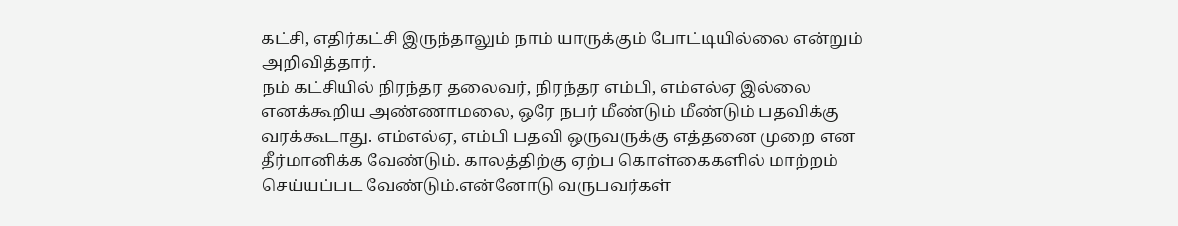கட்சி, எதிர்கட்சி இருந்தாலும் நாம் யாருக்கும் போட்டியில்லை என்றும் அறிவித்தார்.
நம் கட்சியில் நிரந்தர தலைவர், நிரந்தர எம்பி, எம்எல்ஏ இல்லை எனக்கூறிய அண்ணாமலை, ஒரே நபர் மீண்டும் மீண்டும் பதவிக்கு வரக்கூடாது. எம்எல்ஏ, எம்பி பதவி ஒருவருக்கு எத்தனை முறை என தீர்மானிக்க வேண்டும். காலத்திற்கு ஏற்ப கொள்கைகளில் மாற்றம் செய்யப்பட வேண்டும்.என்னோடு வருபவர்கள்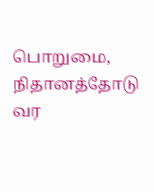பொறுமை, நிதானத்தோடு வர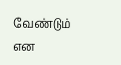வேண்டும் என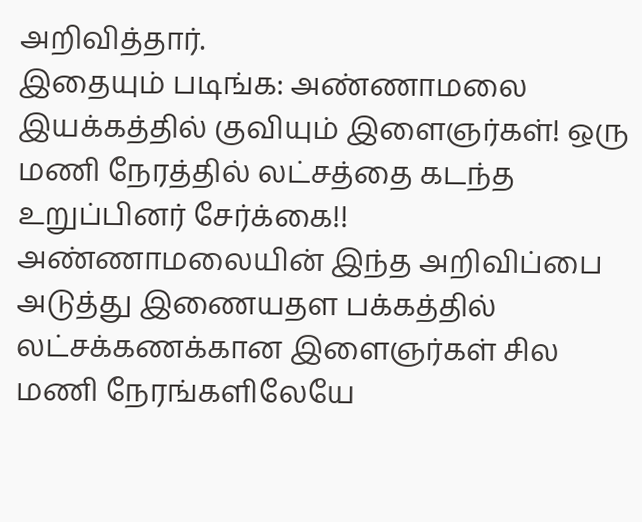அறிவித்தார்.
இதையும் படிங்க: அண்ணாமலை இயக்கத்தில் குவியும் இளைஞர்கள்! ஒரு மணி நேரத்தில் லட்சத்தை கடந்த உறுப்பினர் சேர்க்கை!!
அண்ணாமலையின் இந்த அறிவிப்பை அடுத்து இணையதள பக்கத்தில் லட்சக்கணக்கான இளைஞர்கள் சில மணி நேரங்களிலேயே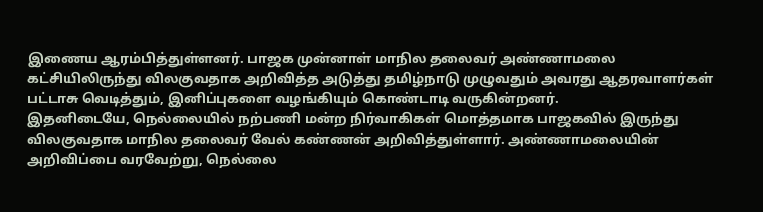இணைய ஆரம்பித்துள்ளனர். பாஜக முன்னாள் மாநில தலைவர் அண்ணாமலை கட்சியிலிருந்து விலகுவதாக அறிவித்த அடுத்து தமிழ்நாடு முழுவதும் அவரது ஆதரவாளர்கள் பட்டாசு வெடித்தும், இனிப்புகளை வழங்கியும் கொண்டாடி வருகின்றனர்.
இதனிடையே, நெல்லையில் நற்பணி மன்ற நிர்வாகிகள் மொத்தமாக பாஜகவில் இருந்து விலகுவதாக மாநில தலைவர் வேல் கண்ணன் அறிவித்துள்ளார். அண்ணாமலையின் அறிவிப்பை வரவேற்று, நெல்லை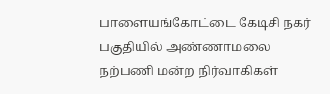பாளையங்கோட்டை கேடிசி நகர் பகுதியில் அண்ணாமலை நற்பணி மன்ற நிர்வாகிகள்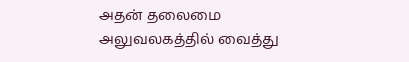அதன் தலைமை அலுவலகத்தில் வைத்து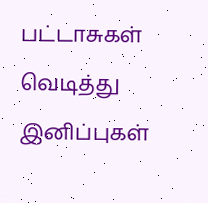பட்டாசுகள் வெடித்து இனிப்புகள்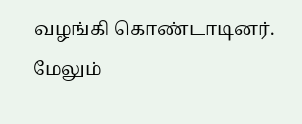வழங்கி கொண்டாடினர். மேலும்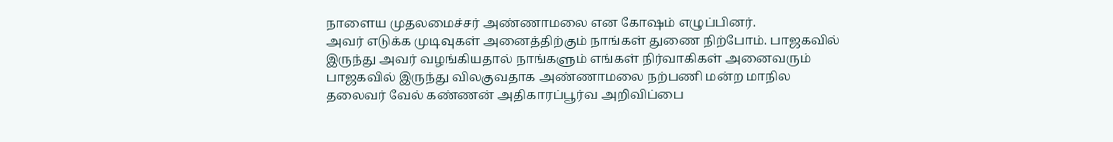நாளைய முதலமைச்சர் அண்ணாமலை என கோஷம் எழுப்பினர்.
அவர் எடுக்க முடிவுகள் அனைத்திற்கும் நாங்கள் துணை நிற்போம். பாஜகவில் இருந்து அவர் வழங்கியதால் நாங்களும் எங்கள் நிர்வாகிகள் அனைவரும் பாஜகவில் இருந்து விலகுவதாக அண்ணாமலை நற்பணி மன்ற மாநில தலைவர் வேல் கண்ணன் அதிகாரப்பூர்வ அறிவிப்பை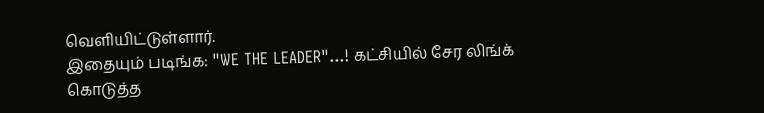வெளியிட்டுள்ளார்.
இதையும் படிங்க: "WE THE LEADER"...! கட்சியில் சேர லிங்க் கொடுத்த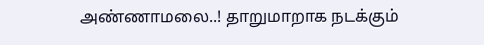அண்ணாமலை..! தாறுமாறாக நடக்கும்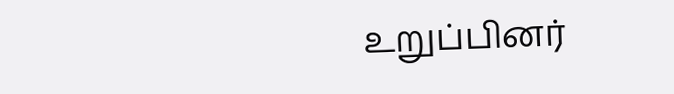உறுப்பினர்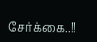சேர்க்கை..!!